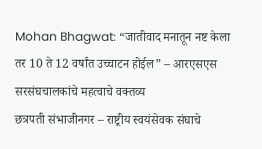Mohan Bhagwat: “जातीवाद मनातून नष्ट केला तर 10 ते 12 वर्षांत उच्चाटन होईल” – आरएसएस सरसंघचालकांचे महत्वाचे वक्तव्य
छत्रपती संभाजीनगर – राष्ट्रीय स्वयंसेवक संघाचे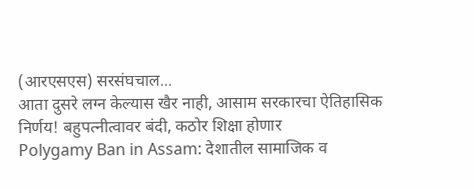(आरएसएस) सरसंघचाल...
आता दुसरे लग्न केल्यास खैर नाही, आसाम सरकारचा ऐतिहासिक निर्णय! बहुपत्नीत्वावर बंदी, कठोर शिक्षा होणार
Polygamy Ban in Assam: देशातील सामाजिक व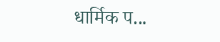धार्मिक प...